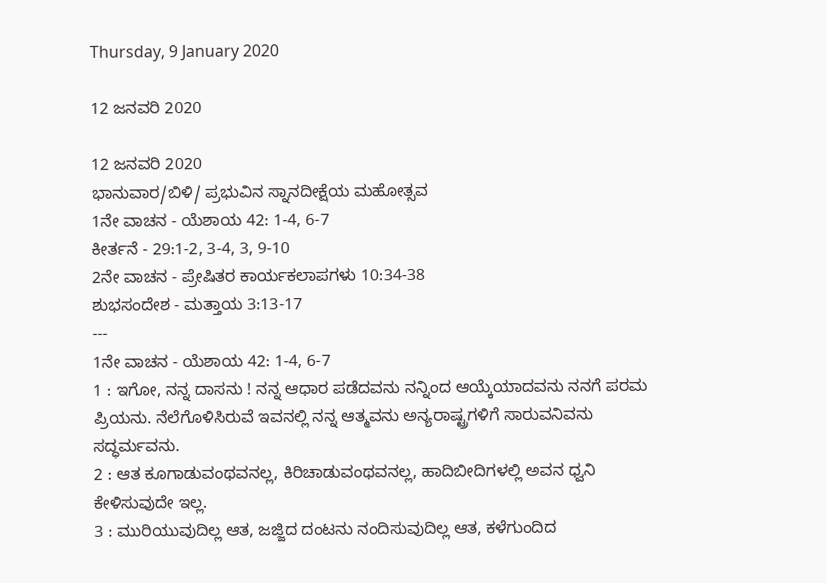Thursday, 9 January 2020

12 ಜನವರಿ 2020

12 ಜನವರಿ 2020
ಭಾನುವಾರ/ಬಿಳಿ/ ಪ್ರಭುವಿನ ಸ್ನಾನದೀಕ್ಷೆಯ ಮಹೋತ್ಸವ
1ನೇ ವಾಚನ - ಯೆಶಾಯ 42: 1-4, 6-7
ಕೀರ್ತನೆ - 29:1-2, 3-4, 3, 9-10
2ನೇ ವಾಚನ - ಪ್ರೇಷಿತರ ಕಾರ್ಯಕಲಾಪಗಳು 10:34-38
ಶುಭಸಂದೇಶ - ಮತ್ತಾಯ 3:13-17
---
1ನೇ ವಾಚನ - ಯೆಶಾಯ 42: 1-4, 6-7
1 : ಇಗೋ, ನನ್ನ ದಾಸನು ! ನನ್ನ ಆಧಾರ ಪಡೆದವನು ನನ್ನಿಂದ ಆಯ್ಕೆಯಾದವನು ನನಗೆ ಪರಮ ಪ್ರಿಯನು. ನೆಲೆಗೊಳಿಸಿರುವೆ ಇವನಲ್ಲಿ ನನ್ನ ಆತ್ಮವನು ಅನ್ಯರಾಷ್ಟ್ರಗಳಿಗೆ ಸಾರುವನಿವನು ಸದ್ಧರ್ಮವನು.
2 : ಆತ ಕೂಗಾಡುವಂಥವನಲ್ಲ, ಕಿರಿಚಾಡುವಂಥವನಲ್ಲ, ಹಾದಿಬೀದಿಗಳಲ್ಲಿ ಅವನ ಧ್ವನಿ ಕೇಳಿಸುವುದೇ ಇಲ್ಲ.
3 : ಮುರಿಯುವುದಿಲ್ಲ ಆತ, ಜಜ್ಜಿದ ದಂಟನು ನಂದಿಸುವುದಿಲ್ಲ ಆತ, ಕಳೆಗುಂದಿದ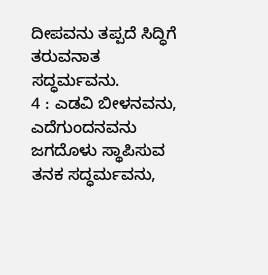ದೀಪವನು ತಪ್ಪದೆ ಸಿದ್ಧಿಗೆ ತರುವನಾತ ಸದ್ಧರ್ಮವನು.
4 : ಎಡವಿ ಬೀಳನವನು, ಎದೆಗುಂದನವನು ಜಗದೊಳು ಸ್ಥಾಪಿಸುವ ತನಕ ಸದ್ಧರ್ಮವನು,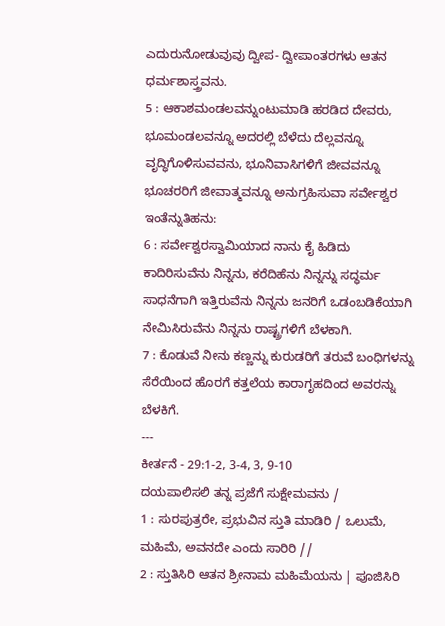ಎದುರುನೋಡುವುವು ದ್ವೀಪ- ದ್ವೀಪಾಂತರಗಳು ಆತನ ಧರ್ಮಶಾಸ್ತ್ರವನು.
5 : ಆಕಾಶಮಂಡಲವನ್ನುಂಟುಮಾಡಿ ಹರಡಿದ ದೇವರು, ಭೂಮಂಡಲವನ್ನೂ ಅದರಲ್ಲಿ ಬೆಳೆದು ದೆಲ್ಲವನ್ನೂ ವೃದ್ಧಿಗೊಳಿಸುವವನು, ಭೂನಿವಾಸಿಗಳಿಗೆ ಜೀವವನ್ನೂ ಭೂಚರರಿಗೆ ಜೀವಾತ್ಮವನ್ನೂ ಅನುಗ್ರಹಿಸುವಾ ಸರ್ವೇಶ್ವರ ಇಂತೆನ್ನುತಿಹನು:
6 : ಸರ್ವೇಶ್ವರಸ್ವಾಮಿಯಾದ ನಾನು ಕೈ ಹಿಡಿದು ಕಾದಿರಿಸುವೆನು ನಿನ್ನನು, ಕರೆದಿಹೆನು ನಿನ್ನನ್ನು ಸದ್ಧರ್ಮ ಸಾಧನೆಗಾಗಿ ಇತ್ತಿರುವೆನು ನಿನ್ನನು ಜನರಿಗೆ ಒಡಂಬಡಿಕೆಯಾಗಿ ನೇಮಿಸಿರುವೆನು ನಿನ್ನನು ರಾಷ್ಟ್ರಗಳಿಗೆ ಬೆಳಕಾಗಿ.
7 : ಕೊಡುವೆ ನೀನು ಕಣ್ಣನ್ನು ಕುರುಡರಿಗೆ ತರುವೆ ಬಂಧಿಗಳನ್ನು ಸೆರೆಯಿಂದ ಹೊರಗೆ ಕತ್ತಲೆಯ ಕಾರಾಗೃಹದಿಂದ ಅವರನ್ನು ಬೆಳಕಿಗೆ.
---
ಕೀರ್ತನೆ - 29:1-2, 3-4, 3, 9-10
ದಯಪಾಲಿಸಲಿ ತನ್ನ ಪ್ರಜೆಗೆ ಸುಕ್ಷೇಮವನು /
1 : ಸುರಪುತ್ರರೇ, ಪ್ರಭುವಿನ ಸ್ತುತಿ ಮಾಡಿರಿ / ಒಲುಮೆ, ಮಹಿಮೆ, ಅವನದೇ ಎಂದು ಸಾರಿರಿ //
2 : ಸ್ತುತಿಸಿರಿ ಆತನ ಶ್ರೀನಾಮ ಮಹಿಮೆಯನು | ಪೂಜಿಸಿರಿ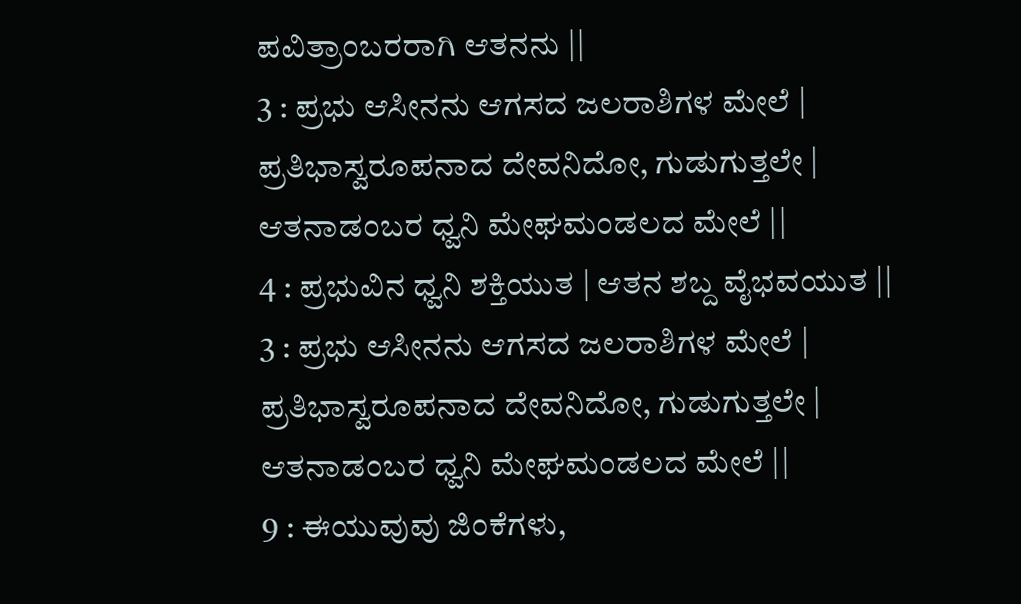ಪವಿತ್ರಾಂಬರರಾಗಿ ಆತನನು ||
3 : ಪ್ರಭು ಆಸೀನನು ಆಗಸದ ಜಲರಾಶಿಗಳ ಮೇಲೆ | ಪ್ರತಿಭಾಸ್ವರೂಪನಾದ ದೇವನಿದೋ, ಗುಡುಗುತ್ತಲೇ | ಆತನಾಡಂಬರ ಧ್ವನಿ ಮೇಘಮಂಡಲದ ಮೇಲೆ ||
4 : ಪ್ರಭುವಿನ ಧ್ವನಿ ಶಕ್ತಿಯುತ | ಆತನ ಶಬ್ದ ವೈಭವಯುತ ||
3 : ಪ್ರಭು ಆಸೀನನು ಆಗಸದ ಜಲರಾಶಿಗಳ ಮೇಲೆ | ಪ್ರತಿಭಾಸ್ವರೂಪನಾದ ದೇವನಿದೋ, ಗುಡುಗುತ್ತಲೇ | ಆತನಾಡಂಬರ ಧ್ವನಿ ಮೇಘಮಂಡಲದ ಮೇಲೆ ||
9 : ಈಯುವುವು ಜಿಂಕೆಗಳು,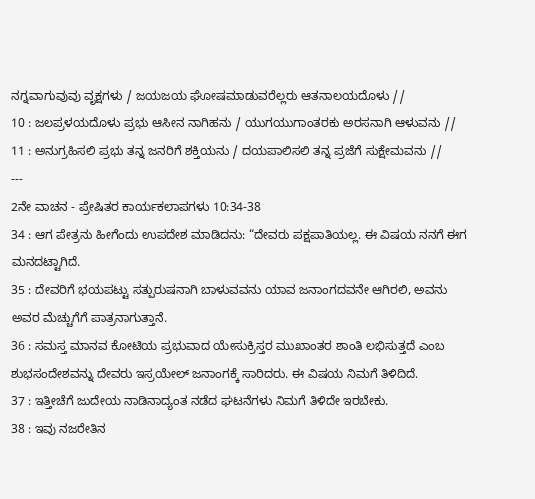ನಗ್ನವಾಗುವುವು ವೃಕ್ಷಗಳು / ಜಯಜಯ ಘೋಷಮಾಡುವರೆಲ್ಲರು ಆತನಾಲಯದೊಳು //
10 : ಜಲಪ್ರಳಯದೊಳು ಪ್ರಭು ಆಸೀನ ನಾಗಿಹನು / ಯುಗಯುಗಾಂತರಕು ಅರಸನಾಗಿ ಆಳುವನು //
11 : ಅನುಗ್ರಹಿಸಲಿ ಪ್ರಭು ತನ್ನ ಜನರಿಗೆ ಶಕ್ತಿಯನು / ದಯಪಾಲಿಸಲಿ ತನ್ನ ಪ್ರಜೆಗೆ ಸುಕ್ಷೇಮವನು //
---
2ನೇ ವಾಚನ - ಪ್ರೇಷಿತರ ಕಾರ್ಯಕಲಾಪಗಳು 10:34-38
34 : ಆಗ ಪೇತ್ರನು ಹೀಗೆಂದು ಉಪದೇಶ ಮಾಡಿದನು: “ದೇವರು ಪಕ್ಷಪಾತಿಯಲ್ಲ. ಈ ವಿಷಯ ನನಗೆ ಈಗ ಮನದಟ್ಟಾಗಿದೆ.
35 : ದೇವರಿಗೆ ಭಯಪಟ್ಟು ಸತ್ಪುರುಷನಾಗಿ ಬಾಳುವವನು ಯಾವ ಜನಾಂಗದವನೇ ಆಗಿರಲಿ, ಅವನು ಅವರ ಮೆಚ್ಚುಗೆಗೆ ಪಾತ್ರನಾಗುತ್ತಾನೆ.
36 : ಸಮಸ್ತ ಮಾನವ ಕೋಟಿಯ ಪ್ರಭುವಾದ ಯೇಸುಕ್ರಿಸ್ತರ ಮುಖಾಂತರ ಶಾಂತಿ ಲಭಿಸುತ್ತದೆ ಎಂಬ ಶುಭಸಂದೇಶವನ್ನು ದೇವರು ಇಸ್ರಯೇಲ್ ಜನಾಂಗಕ್ಕೆ ಸಾರಿದರು. ಈ ವಿಷಯ ನಿಮಗೆ ತಿಳಿದಿದೆ.
37 : ಇತ್ತೀಚೆಗೆ ಜುದೇಯ ನಾಡಿನಾದ್ಯಂತ ನಡೆದ ಘಟನೆಗಳು ನಿಮಗೆ ತಿಳಿದೇ ಇರಬೇಕು.
38 : ಇವು ನಜರೇತಿನ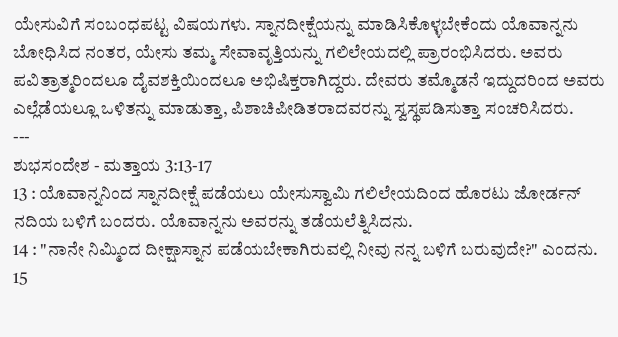ಯೇಸುವಿಗೆ ಸಂಬಂಧಪಟ್ಟ ವಿಷಯಗಳು. ಸ್ನಾನದೀಕ್ಷೆಯನ್ನು ಮಾಡಿಸಿಕೊಳ್ಳಬೇಕೆಂದು ಯೊವಾನ್ನನು ಬೋಧಿಸಿದ ನಂತರ, ಯೇಸು ತಮ್ಮ ಸೇವಾವೃತ್ತಿಯನ್ನು ಗಲಿಲೇಯದಲ್ಲಿ ಪ್ರಾರಂಭಿಸಿದರು. ಅವರು ಪವಿತ್ರಾತ್ಮರಿಂದಲೂ ದೈವಶಕ್ತಿಯಿಂದಲೂ ಅಭಿಷಿಕ್ತರಾಗಿದ್ದರು. ದೇವರು ತಮ್ಮೊಡನೆ ಇದ್ದುದರಿಂದ ಅವರು ಎಲ್ಲೆಡೆಯಲ್ಲೂ ಒಳಿತನ್ನು ಮಾಡುತ್ತಾ, ಪಿಶಾಚಿಪೀಡಿತರಾದವರನ್ನು ಸ್ವಸ್ಥಪಡಿಸುತ್ತಾ ಸಂಚರಿಸಿದರು.
---
ಶುಭಸಂದೇಶ - ಮತ್ತಾಯ 3:13-17
13 : ಯೊವಾನ್ನನಿಂದ ಸ್ನಾನದೀಕ್ಷೆ ಪಡೆಯಲು ಯೇಸುಸ್ವಾಮಿ ಗಲಿಲೇಯದಿಂದ ಹೊರಟು ಜೋರ್ಡನ್ ನದಿಯ ಬಳಿಗೆ ಬಂದರು. ಯೊವಾನ್ನನು ಅವರನ್ನು ತಡೆಯಲೆತ್ನಿಸಿದನು.
14 : "ನಾನೇ ನಿಮ್ಮಿಂದ ದೀಕ್ಷಾಸ್ನಾನ ಪಡೆಯಬೇಕಾಗಿರುವಲ್ಲಿ ನೀವು ನನ್ನ ಬಳಿಗೆ ಬರುವುದೇ?" ಎಂದನು.
15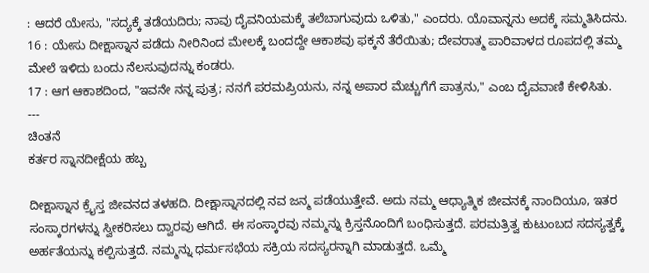: ಆದರೆ ಯೇಸು, "ಸದ್ಯಕ್ಕೆ ತಡೆಯದಿರು; ನಾವು ದೈವನಿಯಮಕ್ಕೆ ತಲೆಬಾಗುವುದು ಒಳಿತು," ಎಂದರು. ಯೊವಾನ್ನನು ಅದಕ್ಕೆ ಸಮ್ಮತಿಸಿದನು.
16 : ಯೇಸು ದೀಕ್ಷಾಸ್ನಾನ ಪಡೆದು ನೀರಿನಿಂದ ಮೇಲಕ್ಕೆ ಬಂದದ್ದೇ ಆಕಾಶವು ಫಕ್ಕನೆ ತೆರೆಯಿತು; ದೇವರಾತ್ಮ ಪಾರಿವಾಳದ ರೂಪದಲ್ಲಿ ತಮ್ಮ ಮೇಲೆ ಇಳಿದು ಬಂದು ನೆಲಸುವುದನ್ನು ಕಂಡರು.
17 : ಆಗ ಆಕಾಶದಿಂದ, "ಇವನೇ ನನ್ನ ಪುತ್ರ; ನನಗೆ ಪರಮಪ್ರಿಯನು, ನನ್ನ ಅಪಾರ ಮೆಚ್ಚುಗೆಗೆ ಪಾತ್ರನು," ಎಂಬ ದೈವವಾಣಿ ಕೇಳಿಸಿತು.
---
ಚಿಂತನೆ
ಕರ್ತರ ಸ್ನಾನದೀಕ್ಷೆಯ ಹಬ್ಬ

ದೀಕ್ಷಾಸ್ನಾನ ಕ್ರೈಸ್ತ ಜೀವನದ ತಳಹದಿ. ದೀಕ್ಷಾಸ್ನಾನದಲ್ಲಿ ನವ ಜನ್ಮ ಪಡೆಯುತ್ತೇವೆ. ಅದು ನಮ್ಮ ಆಧ್ಯಾತ್ಮಿಕ ಜೀವನಕ್ಕೆ ನಾಂದಿಯೂ, ಇತರ ಸಂಸ್ಕಾರಗಳನ್ನು ಸ್ವೀಕರಿಸಲು ದ್ವಾರವು ಆಗಿದೆ. ಈ ಸಂಸ್ಕಾರವು ನಮ್ಮನ್ನು ಕ್ರಿಸ್ತನೊಂದಿಗೆ ಬಂಧಿಸುತ್ತದೆ. ಪರಮತ್ರಿತ್ವ ಕುಟುಂಬದ ಸದಸ್ಯತ್ವಕ್ಕೆ ಅರ್ಹತೆಯನ್ನು ಕಲ್ಪಿಸುತ್ತದೆ. ನಮ್ಮನ್ನು ಧರ್ಮಸಭೆಯ ಸಕ್ರಿಯ ಸದಸ್ಯರನ್ನಾಗಿ ಮಾಡುತ್ತದೆ. ಒಮ್ಮೆ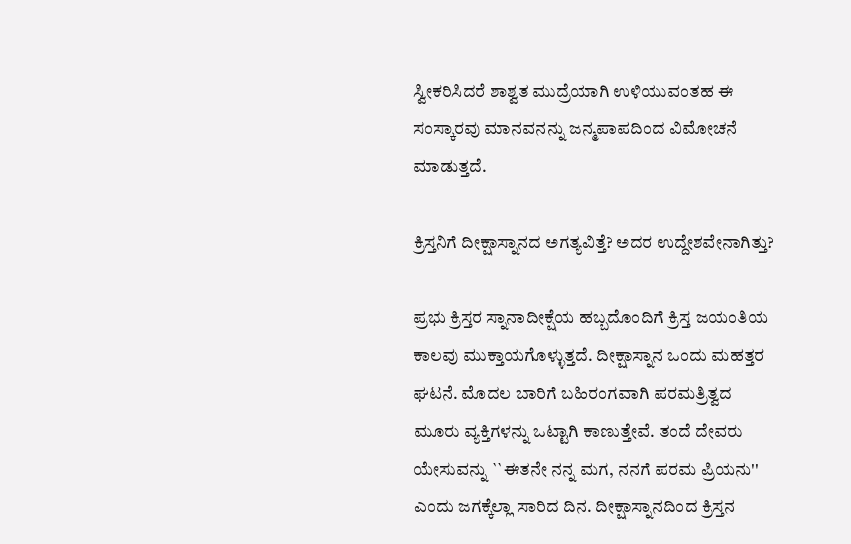ಸ್ವೀಕರಿಸಿದರೆ ಶಾಶ್ವತ ಮುದ್ರೆಯಾಗಿ ಉಳಿಯುವಂತಹ ಈ ಸಂಸ್ಕಾರವು ಮಾನವನನ್ನು ಜನ್ಮಪಾಪದಿಂದ ವಿಮೋಚನೆ ಮಾಡುತ್ತದೆ.

ಕ್ರಿಸ್ತನಿಗೆ ದೀಕ್ಷಾಸ್ನಾನದ ಅಗತ್ಯವಿತ್ತೆ? ಅದರ ಉದ್ದೇಶವೇನಾಗಿತ್ತು?

ಪ್ರಭು ಕ್ರಿಸ್ತರ ಸ್ನಾನಾದೀಕ್ಷೆಯ ಹಬ್ಬದೊಂದಿಗೆ ಕ್ರಿಸ್ತ ಜಯಂತಿಯ ಕಾಲವು ಮುಕ್ತಾಯಗೊಳ್ಳುತ್ತದೆ. ದೀಕ್ಷಾಸ್ನಾನ ಒಂದು ಮಹತ್ತರ ಘಟನೆ. ಮೊದಲ ಬಾರಿಗೆ ಬಹಿರಂಗವಾಗಿ ಪರಮತ್ರಿತ್ವದ ಮೂರು ವ್ಯಕ್ತಿಗಳನ್ನು ಒಟ್ಟಾಗಿ ಕಾಣುತ್ತೇವೆ. ತಂದೆ ದೇವರು ಯೇಸುವನ್ನು ``ಈತನೇ ನನ್ನ ಮಗ, ನನಗೆ ಪರಮ ಪ್ರಿಯನು'' ಎಂದು ಜಗಕ್ಕೆಲ್ಲಾ ಸಾರಿದ ದಿನ. ದೀಕ್ಷಾಸ್ನಾನದಿಂದ ಕ್ರಿಸ್ತನ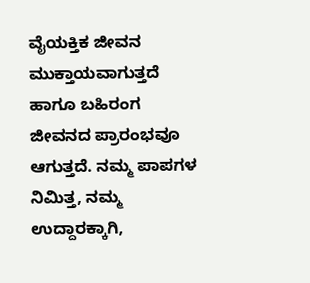ವೈಯಕ್ತಿಕ ಜೀವನ ಮುಕ್ತಾಯವಾಗುತ್ತದೆ ಹಾಗೂ ಬಹಿರಂಗ ಜೀವನದ ಪ್ರಾರಂಭವೂ ಆಗುತ್ತದೆ. ನಮ್ಮ ಪಾಪಗಳ ನಿಮಿತ್ತ, ನಮ್ಮ ಉದ್ದಾರಕ್ಕಾಗಿ,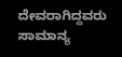ದೇವರಾಗಿದ್ದವರು ಸಾಮಾನ್ಯ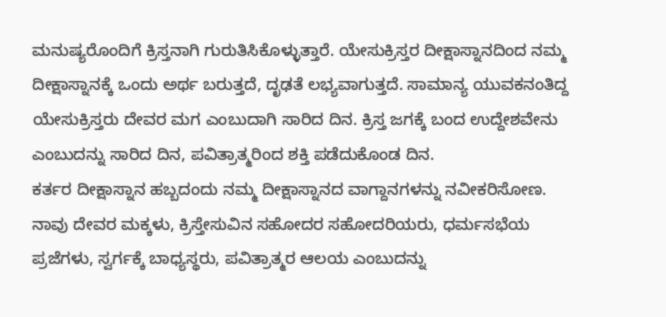ಮನುಷ್ಯರೊಂದಿಗೆ ಕ್ರಿಸ್ತನಾಗಿ ಗುರುತಿಸಿಕೊಳ್ಳುತ್ತಾರೆ. ಯೇಸುಕ್ರಿಸ್ತರ ದೀಕ್ಷಾಸ್ನಾನದಿಂದ ನಮ್ಮ ದೀಕ್ಷಾಸ್ನಾನಕ್ಕೆ ಒಂದು ಅರ್ಥ ಬರುತ್ತದೆ, ದೃಢತೆ ಲಭ್ಯವಾಗುತ್ತದೆ. ಸಾಮಾನ್ಯ ಯುವಕನಂತಿದ್ದ ಯೇಸುಕ್ರಿಸ್ತರು ದೇವರ ಮಗ ಎಂಬುದಾಗಿ ಸಾರಿದ ದಿನ. ಕ್ರಿಸ್ತ ಜಗಕ್ಕೆ ಬಂದ ಉದ್ದೇಶವೇನು ಎಂಬುದನ್ನು ಸಾರಿದ ದಿನ, ಪವಿತ್ರಾತ್ಮರಿಂದ ಶಕ್ತಿ ಪಡೆದುಕೊಂಡ ದಿನ.
ಕರ್ತರ ದೀಕ್ಷಾಸ್ನಾನ ಹಬ್ಬದಂದು ನಮ್ಮ ದೀಕ್ಷಾಸ್ನಾನದ ವಾಗ್ದಾನಗಳನ್ನು ನವೀಕರಿಸೋಣ. ನಾವು ದೇವರ ಮಕ್ಕಳು, ಕ್ರಿಸ್ತೇಸುವಿನ ಸಹೋದರ ಸಹೋದರಿಯರು, ಧರ್ಮಸಭೆಯ ಪ್ರಜೆಗಳು, ಸ್ವರ್ಗಕ್ಕೆ ಬಾಧ್ಯಸ್ಥರು, ಪವಿತ್ರಾತ್ಮರ ಆಲಯ ಎಂಬುದನ್ನು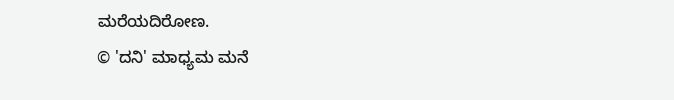ಮರೆಯದಿರೋಣ.
© 'ದನಿ' ಮಾಧ್ಯಮ ಮನೆ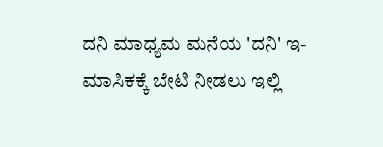ದನಿ ಮಾಧ್ಯಮ ಮನೆಯ 'ದನಿ' ಇ-ಮಾಸಿಕಕ್ಕೆ ಬೇಟಿ ನೀಡಲು ಇಲ್ಲಿ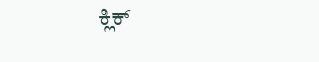ಕ್ಲಿಕ್‌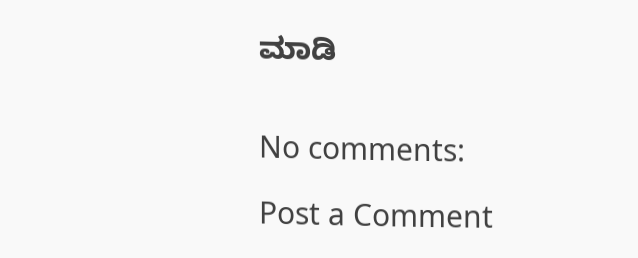ಮಾಡಿ


No comments:

Post a Comment